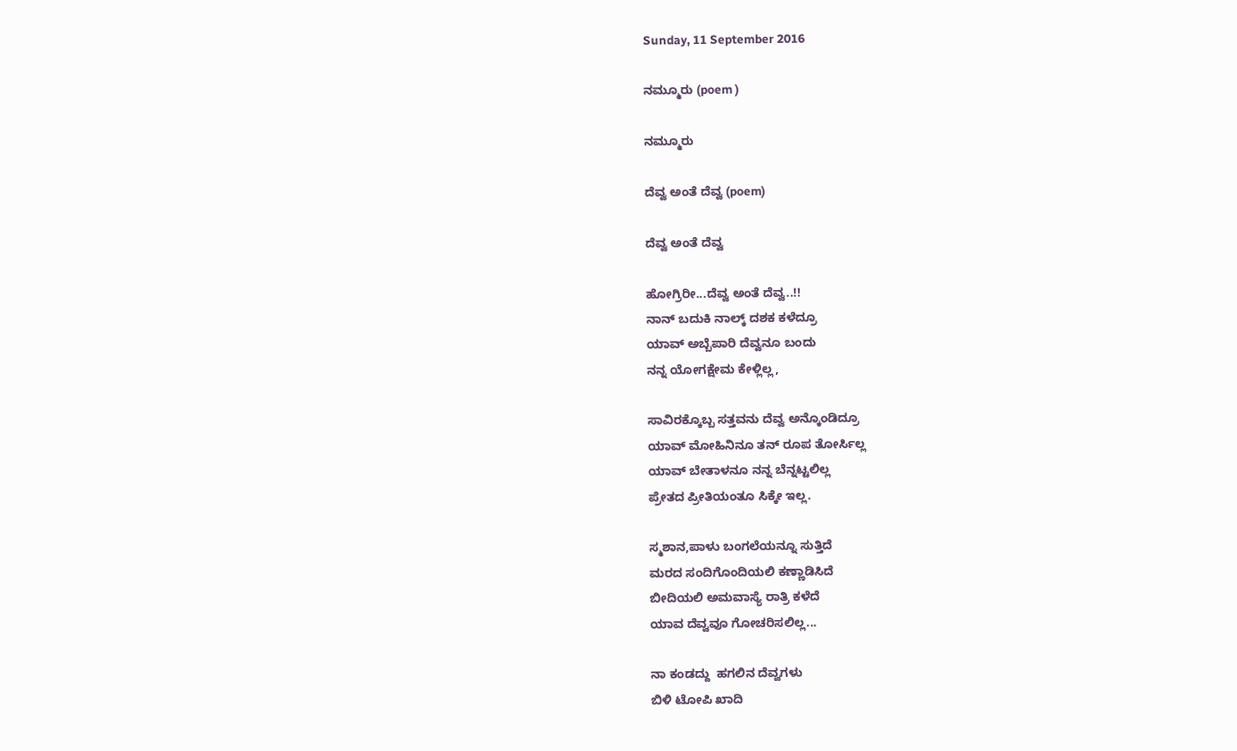Sunday, 11 September 2016

ನಮ್ಮೂರು (poem )

ನಮ್ಮೂರು

ದೆವ್ವ ಅಂತೆ ದೆವ್ವ (poem)

ದೆವ್ವ ಅಂತೆ ದೆವ್ವ

ಹೋಗ್ರಿರೀ...ದೆವ್ವ ಅಂತೆ ದೆವ್ವ..!!
ನಾನ್ ಬದುಕಿ ನಾಲ್ಕ್ ದಶಕ ಕಳೆದ್ರೂ
ಯಾವ್ ಅಬ್ಬೆಪಾರಿ ದೆವ್ವನೂ ಬಂದು
ನನ್ನ ಯೋಗಕ್ಷೇಮ ಕೇಳ್ಲಿಲ್ಲ,

ಸಾವಿರಕ್ಕೊಬ್ಬ ಸತ್ತವನು ದೆವ್ವ ಅನ್ಕೊಂಡಿದ್ರೂ
ಯಾವ್ ಮೋಹಿನಿನೂ ತನ್ ರೂಪ ತೋರ್ಸಿಲ್ಲ
ಯಾವ್ ಬೇತಾಳನೂ ನನ್ನ ಬೆನ್ನಟ್ಟಲಿಲ್ಲ
ಪ್ರೇತದ ಪ್ರೀತಿಯಂತೂ ಸಿಕ್ಕೇ ಇಲ್ಲ.

ಸ್ಮಶಾನ,ಪಾಳು ಬಂಗಲೆಯನ್ನೂ ಸುತ್ತಿದೆ
ಮರದ ಸಂದಿಗೊಂದಿಯಲಿ ಕಣ್ಣಾಡಿಸಿದೆ
ಬೀದಿಯಲಿ ಅಮವಾಸ್ಯೆ ರಾತ್ರಿ ಕಳೆದೆ
ಯಾವ ದೆವ್ವವೂ ಗೋಚರಿಸಲಿಲ್ಲ...

ನಾ ಕಂಡದ್ದು  ಹಗಲಿನ ದೆವ್ವಗಳು
ಬಿಳಿ ಟೋಪಿ ಖಾದಿ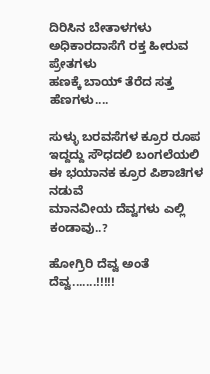ದಿರಿಸಿನ ಬೇತಾಳಗಳು
ಅಧಿಕಾರದಾಸೆಗೆ ರಕ್ತ ಹೀರುವ ಪ್ರೇತಗಳು
ಹಣಕ್ಕೆ ಬಾಯ್ ತೆರೆದ ಸತ್ತ ಹೆಣಗಳು....

ಸುಳ್ಳು ಬರವಸೆಗಳ ಕ್ರೂರ ರೂಪ
ಇದ್ದದ್ದು ಸೌಧದಲಿ ಬಂಗಲೆಯಲಿ
ಈ ಭಯಾನಕ ಕ್ರೂರ ಪಿಶಾಚಿಗಳ ನಡುವೆ
ಮಾನವೀಯ ದೆವ್ವಗಳು ಎಲ್ಲಿ ಕಂಡಾವು..?

ಹೋಗ್ರಿರಿ ದೆವ್ವ ಅಂತೆ ದೆವ್ವ.......!!!!!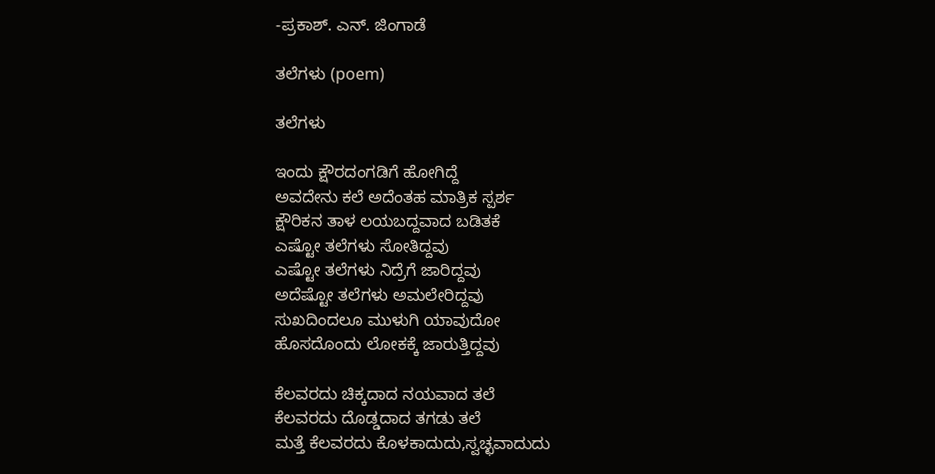-ಪ್ರಕಾಶ್. ಎನ್. ಜಿಂಗಾಡೆ

ತಲೆಗಳು (poem)

ತಲೆಗಳು

ಇಂದು ಕ್ಷೌರದಂಗಡಿಗೆ ಹೋಗಿದ್ದೆ
ಅವದೇನು ಕಲೆ ಅದೆಂತಹ ಮಾತ್ರಿಕ ಸ್ಪರ್ಶ
ಕ್ಷೌರಿಕನ ತಾಳ ಲಯಬದ್ದವಾದ ಬಡಿತಕೆ
ಎಷ್ಟೋ ತಲೆಗಳು ಸೋತಿದ್ದವು
ಎಷ್ಟೋ ತಲೆಗಳು ನಿದ್ರೆಗೆ ಜಾರಿದ್ದವು
ಅದೆಷ್ಟೋ ತಲೆಗಳು ಅಮಲೇರಿದ್ದವು
ಸುಖದಿಂದಲೂ ಮುಳುಗಿ ಯಾವುದೋ
ಹೊಸದೊಂದು ಲೋಕಕ್ಕೆ ಜಾರುತ್ತಿದ್ದವು

ಕೆಲವರದು ಚಿಕ್ಕದಾದ ನಯವಾದ ತಲೆ
ಕೆಲವರದು ದೊಡ್ಡದಾದ ತಗಡು ತಲೆ
ಮತ್ತೆ ಕೆಲವರದು ಕೊಳಕಾದುದು,ಸ್ವಚ್ಛವಾದುದು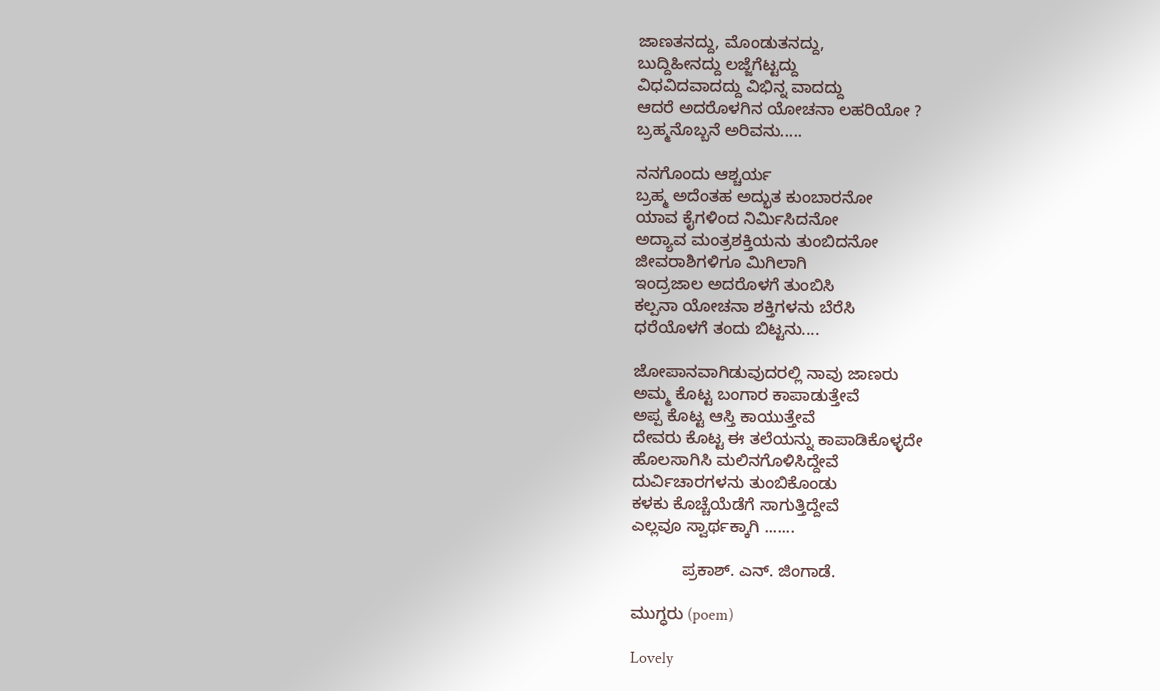ಜಾಣತನದ್ದು, ಮೊಂಡುತನದ್ದು,
ಬುದ್ದಿಹೀನದ್ದು ಲಜ್ಜೆಗೆಟ್ಟದ್ದು
ವಿಧವಿದವಾದದ್ದು ವಿಭಿನ್ನ ವಾದದ್ದು
ಆದರೆ ಅದರೊಳಗಿನ ಯೋಚನಾ ಲಹರಿಯೋ ?
ಬ್ರಹ್ಮನೊಬ್ಬನೆ ಅರಿವನು.....

ನನಗೊಂದು ಆಶ್ಚರ್ಯ
ಬ್ರಹ್ಮ ಅದೆಂತಹ ಅದ್ಭುತ ಕುಂಬಾರನೋ
ಯಾವ ಕೈಗಳಿಂದ ನಿರ್ಮಿಸಿದನೋ
ಅದ್ಯಾವ ಮಂತ್ರಶಕ್ತಿಯನು ತುಂಬಿದನೋ
ಜೀವರಾಶಿಗಳಿಗೂ ಮಿಗಿಲಾಗಿ
ಇಂದ್ರಜಾಲ ಅದರೊಳಗೆ ತುಂಬಿಸಿ
ಕಲ್ಪನಾ ಯೋಚನಾ ಶಕ್ತಿಗಳನು ಬೆರೆಸಿ
ಧರೆಯೊಳಗೆ ತಂದು ಬಿಟ್ಟನು....

ಜೋಪಾನವಾಗಿಡುವುದರಲ್ಲಿ ನಾವು ಜಾಣರು
ಅಮ್ಮ ಕೊಟ್ಟ ಬಂಗಾರ ಕಾಪಾಡುತ್ತೇವೆ
ಅಪ್ಪ ಕೊಟ್ಟ ಆಸ್ತಿ ಕಾಯುತ್ತೇವೆ
ದೇವರು ಕೊಟ್ಟ ಈ ತಲೆಯನ್ನು ಕಾಪಾಡಿಕೊಳ್ಳದೇ
ಹೊಲಸಾಗಿಸಿ ಮಲಿನಗೊಳಿಸಿದ್ದೇವೆ
ದುರ್ವಿಚಾರಗಳನು ತುಂಬಿಕೊಂಡು
ಕಳಕು ಕೊಚ್ಚೆಯೆಡೆಗೆ ಸಾಗುತ್ತಿದ್ದೇವೆ
ಎಲ್ಲವೂ ಸ್ವಾರ್ಥಕ್ಕಾಗಿ .......

           ಪ್ರಕಾಶ್. ಎನ್. ಜಿಂಗಾಡೆ.

ಮುಗ್ಧರು (poem)

Lovely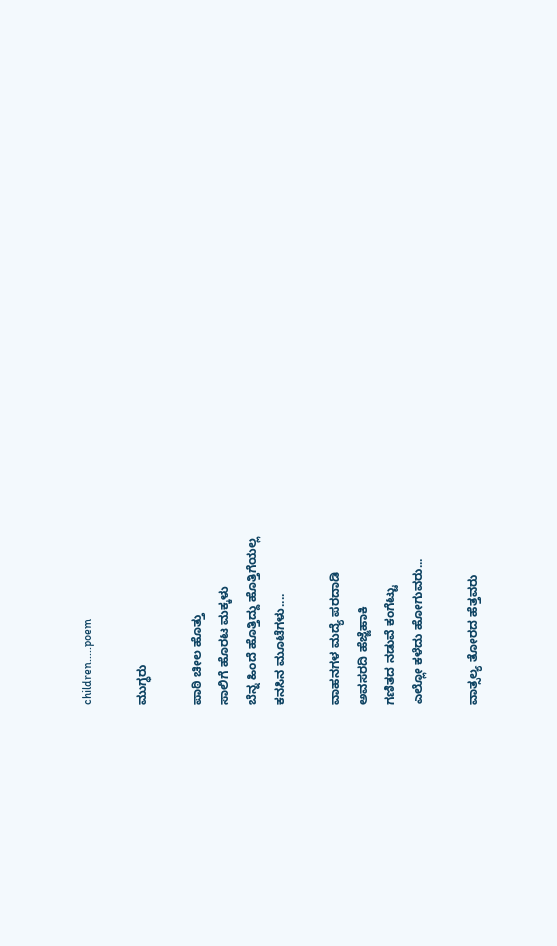children.....poem

ಮುಗ್ಧರು

ಪಾಠಿ ಚೀಲ ಹೊತ್ತು
ಸಾಲಿಗೆ ಹೊರಟ ಮಕ್ಕಳು
ಬೆನ್ನ ಹಿಂದೆ ಹೊತ್ತಿದ್ದು ಹೊತ್ತಿಗೆಯಲ್ಲ
ಕನಸಿನ ಮೂಟೆಗಳು....

ವಾಹನಗಳ ಮದ್ಯೆ ಪರದಾಡಿ
ಅವಸರದಿ ಹೆಜ್ಜೆಹಾಕಿ
ಗಣಿತದ ನಡುವೆ ಕಂಗೆಟ್ಟು
ಎಲ್ಲೋ ಕಳೆದು ಹೋಗುವರು...

ವಾತ್ಸಲ್ಯ ತೋರದ ಹೆತ್ತವರು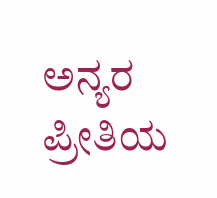ಅನ್ಯರ ಪ್ರೀತಿಯ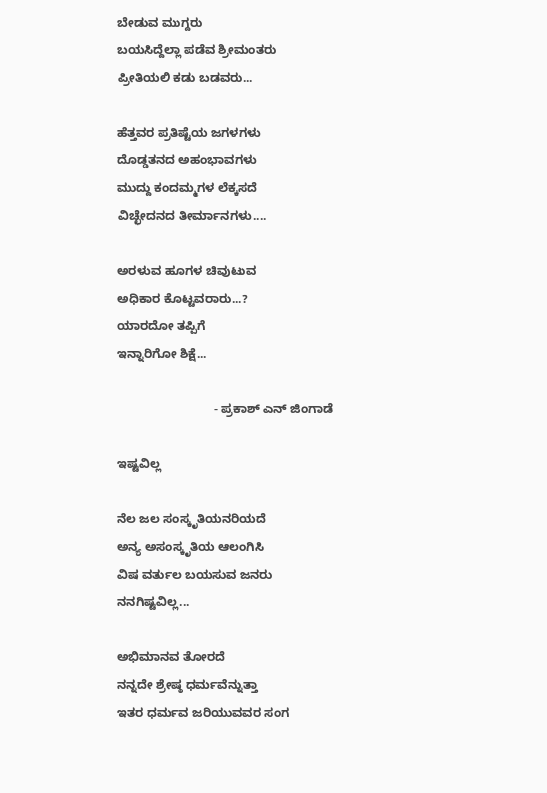ಬೇಡುವ ಮುಗ್ದರು
ಬಯಸಿದ್ದೆಲ್ಲಾ ಪಡೆವ ಶ್ರೀಮಂತರು
ಪ್ರೀತಿಯಲಿ ಕಡು ಬಡವರು...

ಹೆತ್ತವರ ಪ್ರತಿಷ್ಟೆಯ ಜಗಳಗಳು
ದೊಡ್ಡತನದ ಅಹಂಭಾವಗಳು
ಮುದ್ದು ಕಂದಮ್ಮಗಳ ಲೆಕ್ಕಸದೆ
ವಿಚ್ಛೇದನದ ತೀರ್ಮಾನಗಳು....

ಅರಳುವ ಹೂಗಳ ಚಿವುಟುವ
ಅಧಿಕಾರ ಕೊಟ್ಟವರಾರು...?
ಯಾರದೋ ತಪ್ಪಿಗೆ
ಇನ್ನಾರಿಗೋ ಶಿಕ್ಷೆ...

                            - ಪ್ರಕಾಶ್ ಎನ್ ಜಿಂಗಾಡೆ

ಇಷ್ಟವಿಲ್ಲ

ನೆಲ ಜಲ ಸಂಸ್ಕೃತಿಯನರಿಯದೆ
ಅನ್ಯ ಅಸಂಸ್ಕೃತಿಯ ಆಲಂಗಿಸಿ
ವಿಷ ವರ್ತುಲ ಬಯಸುವ ಜನರು
ನನಗಿಷ್ಟವಿಲ್ಲ...

ಅಭಿಮಾನವ ತೋರದೆ
ನನ್ನದೇ ಶ್ರೇಷ್ಠ ಧರ್ಮವೆನ್ನುತ್ತಾ
ಇತರ ಧರ್ಮವ ಜರಿಯುವವರ ಸಂಗ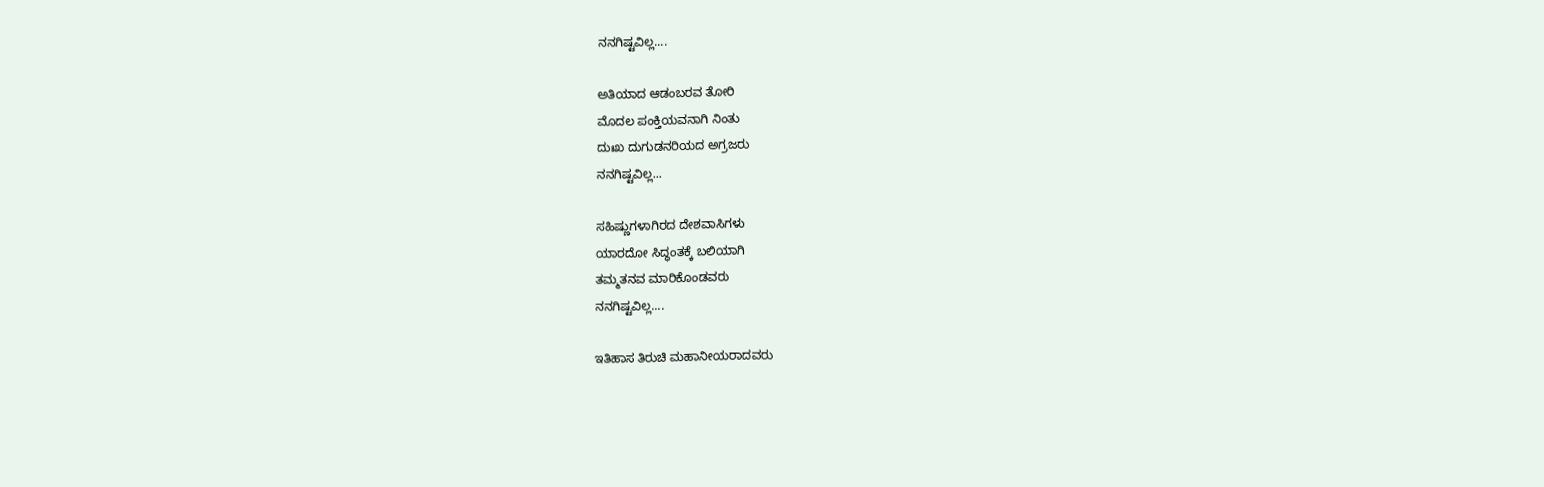ನನಗಿಷ್ಟವಿಲ್ಲ....

ಅತಿಯಾದ ಆಡಂಬರವ ತೋರಿ
ಮೊದಲ ಪಂಕ್ತಿಯವನಾಗಿ ನಿಂತು
ದುಃಖ ದುಗುಡನರಿಯದ ಅಗ್ರಜರು
ನನಗಿಷ್ಟವಿಲ್ಲ...

ಸಹಿಷ್ಣುಗಳಾಗಿರದ ದೇಶವಾಸಿಗಳು
ಯಾರದೋ ಸಿದ್ಧಂತಕ್ಕೆ ಬಲಿಯಾಗಿ
ತಮ್ಮತನವ ಮಾರಿಕೊಂಡವರು
ನನಗಿಷ್ಟವಿಲ್ಲ....

ಇತಿಹಾಸ ತಿರುಚಿ ಮಹಾನೀಯರಾದವರು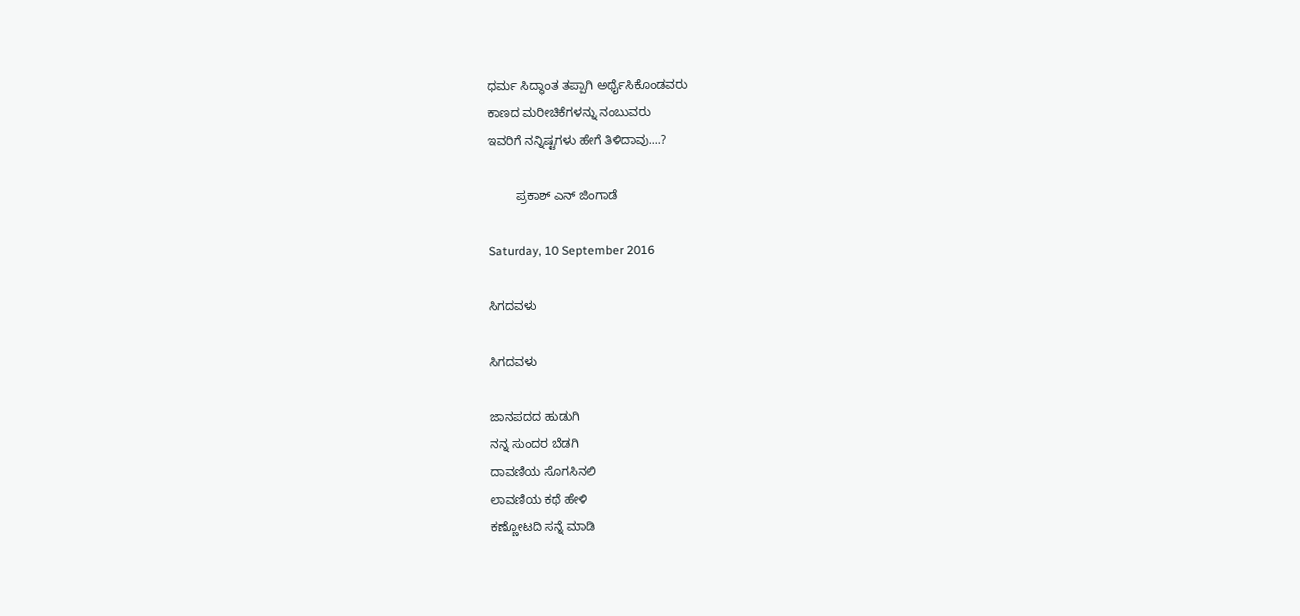ಧರ್ಮ ಸಿದ್ಧಾಂತ ತಪ್ಪಾಗಿ ಅರ್ಥೈಸಿಕೊಂಡವರು
ಕಾಣದ ಮರೀಚಿಕೆಗಳನ್ನು ನಂಬುವರು
ಇವರಿಗೆ ನನ್ನಿಷ್ಟಗಳು ಹೇಗೆ ತಿಳಿದಾವು....?

        ಪ್ರಕಾಶ್ ಎನ್ ಜಿಂಗಾಡೆ

Saturday, 10 September 2016

ಸಿಗದವಳು

ಸಿಗದವಳು

ಜಾನಪದದ ಹುಡುಗಿ
ನನ್ನ ಸುಂದರ ಬೆಡಗಿ
ದಾವಣಿಯ ಸೊಗಸಿನಲಿ
ಲಾವಣಿಯ ಕಥೆ ಹೇಳಿ
ಕಣ್ಣೋಟದಿ ಸನ್ನೆ ಮಾಡಿ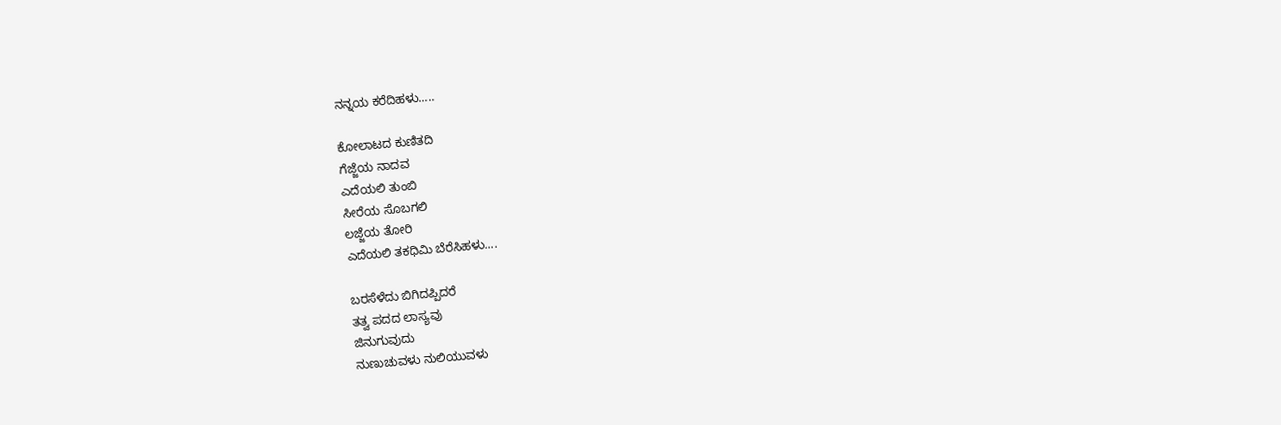ನನ್ನಯ ಕರೆದಿಹಳು.....

ಕೋಲಾಟದ ಕುಣಿತದಿ
ಗೆಜ್ಜೆಯ ನಾದವ
ಎದೆಯಲಿ ತುಂಬಿ
ಸೀರೆಯ ಸೊಬಗಲಿ
ಲಜ್ಜೆಯ ತೋರಿ
ಎದೆಯಲಿ ತಕಧಿಮಿ ಬೆರೆಸಿಹಳು....

ಬರಸೆಳೆದು ಬಿಗಿದಪ್ಪಿದರೆ
ತತ್ವ ಪದದ ಲಾಸ್ಯವು
ಜಿನುಗುವುದು
ನುಣುಚುವಳು ನುಲಿಯುವಳು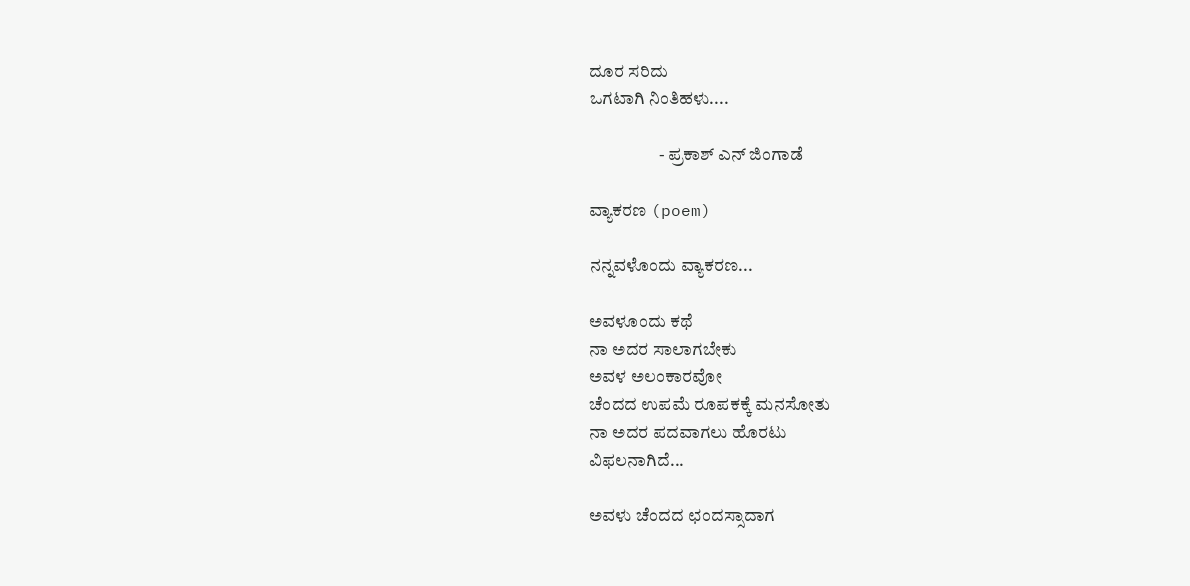ದೂರ ಸರಿದು
ಒಗಟಾಗಿ ನಿಂತಿಹಳು....

                    - ಪ್ರಕಾಶ್ ಎನ್ ಜಿಂಗಾಡೆ

ವ್ಯಾಕರಣ (poem)

ನನ್ನವಳೊಂದು ವ್ಯಾಕರಣ...

ಅವಳೂಂದು ಕಥೆ
ನಾ ಅದರ ಸಾಲಾಗಬೇಕು
ಅವಳ ಅಲಂಕಾರವೋ
ಚೆಂದದ ಉಪಮೆ ರೂಪಕಕ್ಕೆ ಮನಸೋತು
ನಾ ಅದರ ಪದವಾಗಲು ಹೊರಟು
ವಿಫಲನಾಗಿದೆ...

ಅವಳು ಚೆಂದದ ಛಂದಸ್ಸಾದಾಗ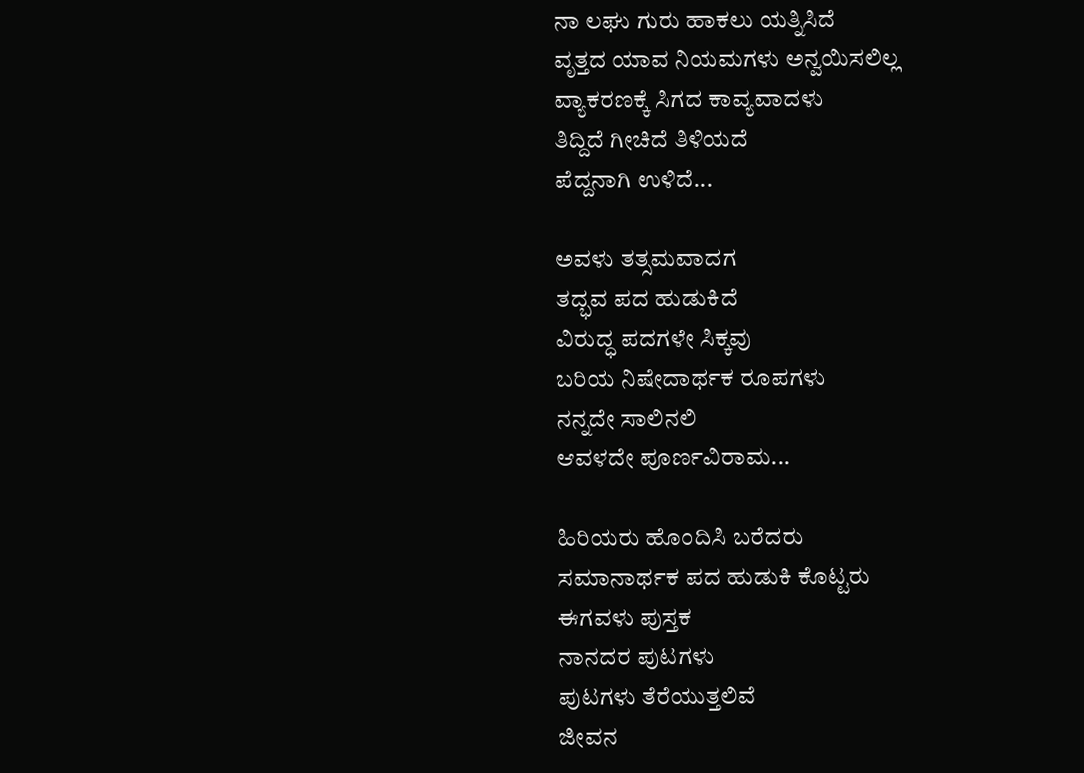ನಾ ಲಘು ಗುರು ಹಾಕಲು ಯತ್ನಿಸಿದೆ
ವೃತ್ತದ ಯಾವ ನಿಯಮಗಳು ಅನ್ವಯಿಸಲಿಲ್ಲ
ವ್ಯಾಕರಣಕ್ಕೆ ಸಿಗದ ಕಾವ್ಯವಾದಳು
ತಿದ್ದಿದೆ ಗೀಚಿದೆ ತಿಳಿಯದೆ
ಪೆದ್ದನಾಗಿ ಉಳಿದೆ...

ಅವಳು ತತ್ಸಮವಾದಗ
ತದ್ಭವ ಪದ ಹುಡುಕಿದೆ
ವಿರುದ್ಧ ಪದಗಳೇ ಸಿಕ್ಕವು
ಬರಿಯ ನಿಷೇದಾರ್ಥಕ ರೂಪಗಳು
ನನ್ನದೇ ಸಾಲಿನಲಿ
ಆವಳದೇ ಪೂರ್ಣವಿರಾಮ...

ಹಿರಿಯರು ಹೊಂದಿಸಿ ಬರೆದರು
ಸಮಾನಾರ್ಥಕ ಪದ ಹುಡುಕಿ ಕೊಟ್ಟರು
ಈಗವಳು ಪುಸ್ತಕ
ನಾನದರ ಪುಟಗಳು
ಪುಟಗಳು ತೆರೆಯುತ್ತಲಿವೆ
ಜೀವನ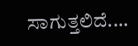ಸಾಗುತ್ತಲಿದೆ....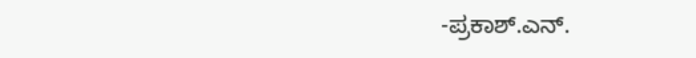-ಪ್ರಕಾಶ್.ಎನ್.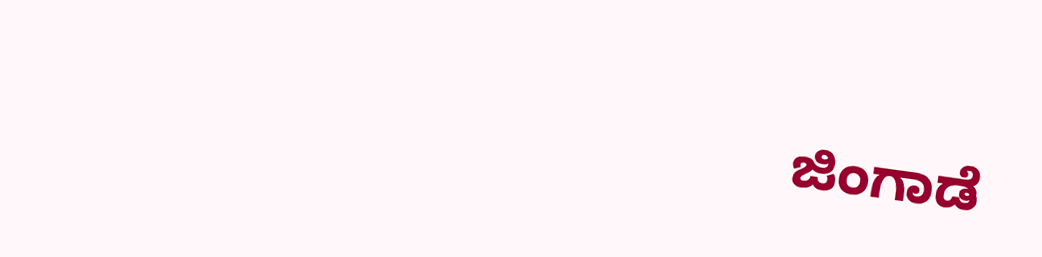ಜಿಂಗಾಡೆ